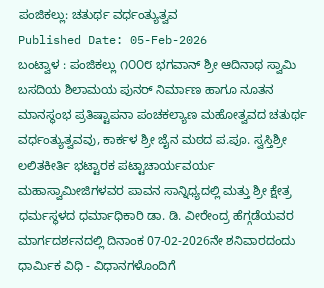ಪಂಜಿಕಲ್ಲು: ಚತುರ್ಥ ವರ್ಧಂತ್ಯುತ್ವವ
Published Date: 05-Feb-2026
ಬಂಟ್ವಾಳ : ಪಂಜಿಕಲ್ಲು ೧೦೦೮ ಭಗವಾನ್ ಶ್ರೀ ಆದಿನಾಥ ಸ್ವಾಮಿ ಬಸದಿಯ ಶಿಲಾಮಯ ಪುನರ್ ನಿರ್ಮಾಣ ಹಾಗೂ ನೂತನ ಮಾನಸ್ಥಂಭ ಪ್ರತಿಷ್ಟಾಪನಾ ಪಂಚಕಲ್ಯಾಣ ಮಹೋತ್ವವದ ಚತುರ್ಥ ವರ್ಧಂತ್ಯುತ್ವವವು, ಕಾರ್ಕಳ ಶ್ರೀ ಜೈನ ಮಠದ ಪ.ಪೂ. ಸ್ವಸ್ತಿಶ್ರೀ ಲಲಿತಕೀರ್ತಿ ಭಟ್ಟಾರಕ ಪಟ್ಟಾಚಾರ್ಯವರ್ಯ ಮಹಾಸ್ವಾಮೀಜಿಗಳವರ ಪಾವನ ಸಾನ್ನಿಧ್ಯದಲ್ಲಿ ಮತ್ತು ಶ್ರೀ ಕ್ಷೇತ್ರ ಧರ್ಮಸ್ಥಳದ ಧರ್ಮಾಧಿಕಾರಿ ಡಾ. ಡಿ. ವೀರೇಂದ್ರ ಹೆಗ್ಗಡೆಯವರ ಮಾರ್ಗದರ್ಶನದಲ್ಲಿ ದಿನಾಂಕ 07-02-2026ನೇ ಶನಿವಾರದಂದು ಧಾರ್ಮಿಕ ವಿಧಿ - ವಿಧಾನಗಳೊಂದಿಗೆ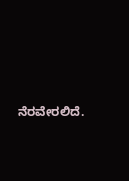ನೆರವೇರಲಿದೆ.